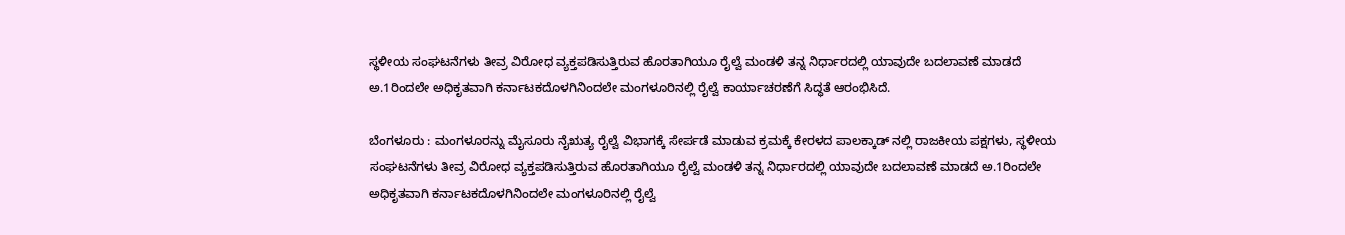ಸ್ಥಳೀಯ ಸಂಘಟನೆಗಳು ತೀವ್ರ ವಿರೋಧ ವ್ಯಕ್ತಪಡಿಸುತ್ತಿರುವ ಹೊರತಾಗಿಯೂ ರೈಲ್ವೆ ಮಂಡಳಿ ತನ್ನ ನಿರ್ಧಾರದಲ್ಲಿ ಯಾವುದೇ ಬದಲಾವಣೆ ಮಾಡದೆ ಅ.1ರಿಂದಲೇ ಅಧಿಕೃತವಾಗಿ ಕರ್ನಾಟಕದೊಳಗಿನಿಂದಲೇ ಮಂಗಳೂರಿನಲ್ಲಿ ರೈಲ್ವೆ ಕಾರ್ಯಾಚರಣೆಗೆ ಸಿದ್ಧತೆ ಆರಂಭಿಸಿದೆ.

ಬೆಂಗಳೂರು : ಮಂಗಳೂರನ್ನು ಮೈಸೂರು ನೈಋತ್ಯ ರೈಲ್ವೆ ವಿಭಾಗಕ್ಕೆ ಸೇರ್ಪಡೆ ಮಾಡುವ ಕ್ರಮಕ್ಕೆ ಕೇರಳದ ಪಾಲಕ್ಕಾಡ್ ನಲ್ಲಿ ರಾಜಕೀಯ ಪಕ್ಷಗಳು, ಸ್ಥಳೀಯ ಸಂಘಟನೆಗಳು ತೀವ್ರ ವಿರೋಧ ವ್ಯಕ್ತಪಡಿಸುತ್ತಿರುವ ಹೊರತಾಗಿಯೂ ರೈಲ್ವೆ ಮಂಡಳಿ ತನ್ನ ನಿರ್ಧಾರದಲ್ಲಿ ಯಾವುದೇ ಬದಲಾವಣೆ ಮಾಡದೆ ಅ.1ರಿಂದಲೇ ಅಧಿಕೃತವಾಗಿ ಕರ್ನಾಟಕದೊಳಗಿನಿಂದಲೇ ಮಂಗಳೂರಿನಲ್ಲಿ ರೈಲ್ವೆ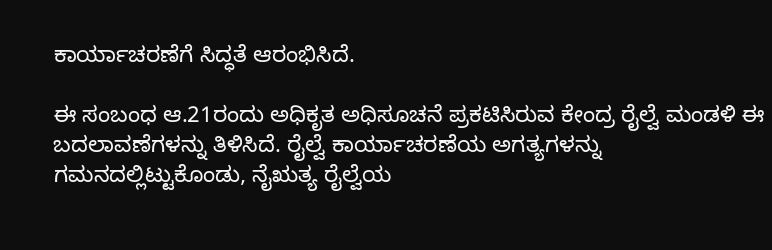ಕಾರ್ಯಾಚರಣೆಗೆ ಸಿದ್ಧತೆ ಆರಂಭಿಸಿದೆ.

ಈ ಸಂಬಂಧ ಆ.21ರಂದು ಅಧಿಕೃತ ಅಧಿಸೂಚನೆ ಪ್ರಕಟಿಸಿರುವ ಕೇಂದ್ರ ರೈಲ್ವೆ ಮಂಡಳಿ ಈ ಬದಲಾವಣೆಗಳನ್ನು ತಿಳಿಸಿದೆ. ರೈಲ್ವೆ ಕಾರ್ಯಾಚರಣೆಯ ಅಗತ್ಯಗಳನ್ನು ಗಮನದಲ್ಲಿಟ್ಟುಕೊಂಡು, ನೈಋತ್ಯ ರೈಲ್ವೆಯ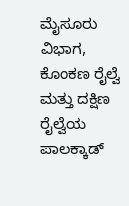ಮೈಸೂರು ವಿಭಾಗ, ಕೊಂಕಣ ರೈಲ್ವೆ ಮತ್ತು ದಕ್ಷಿಣ ರೈಲ್ವೆಯ ಪಾಲಕ್ಕಾಡ್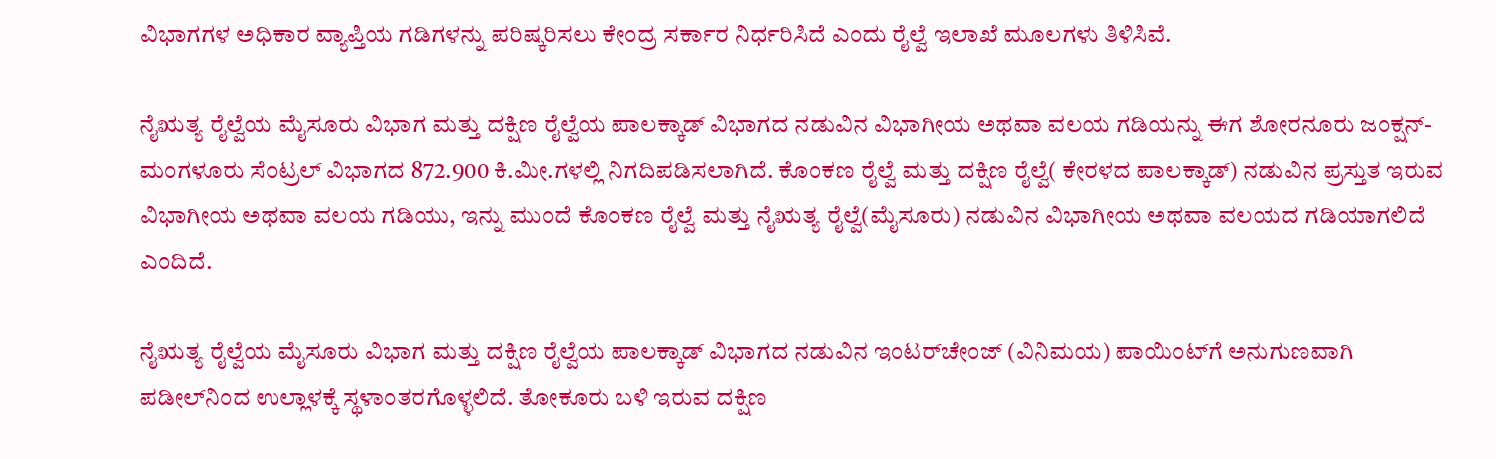ವಿಭಾಗಗಳ ಅಧಿಕಾರ ವ್ಯಾಪ್ತಿಯ ಗಡಿಗಳನ್ನು ಪರಿಷ್ಕರಿಸಲು ಕೇಂದ್ರ ಸರ್ಕಾರ ನಿರ್ಧರಿಸಿದೆ ಎಂದು ರೈಲ್ವೆ ಇಲಾಖೆ ಮೂಲಗಳು ತಿಳಿಸಿವೆ.

ನೈಋತ್ಯ ರೈಲ್ವೆಯ ಮೈಸೂರು ವಿಭಾಗ ಮತ್ತು ದಕ್ಷಿಣ ರೈಲ್ವೆಯ ಪಾಲಕ್ಕಾಡ್ ವಿಭಾಗದ ನಡುವಿನ ವಿಭಾಗೀಯ ಅಥವಾ ವಲಯ ಗಡಿಯನ್ನು ಈಗ ಶೋರನೂರು ಜಂಕ್ಷನ್-ಮಂಗಳೂರು ಸೆಂಟ್ರಲ್ ವಿಭಾಗದ 872.900 ಕಿ.ಮೀ.ಗಳಲ್ಲಿ ನಿಗದಿಪಡಿಸಲಾಗಿದೆ. ಕೊಂಕಣ ರೈಲ್ವೆ ಮತ್ತು ದಕ್ಷಿಣ ರೈಲ್ವೆ( ಕೇರಳದ ಪಾಲಕ್ಕಾಡ್) ನಡುವಿನ ಪ್ರಸ್ತುತ ಇರುವ ವಿಭಾಗೀಯ ಅ‍ಥವಾ ವಲಯ ಗಡಿಯು, ಇನ್ನು ಮುಂದೆ ಕೊಂಕಣ ರೈಲ್ವೆ ಮತ್ತು ನೈಋತ್ಯ ರೈಲ್ವೆ(ಮೈಸೂರು) ನಡುವಿನ ವಿಭಾಗೀಯ ಅಥವಾ ವಲಯದ ಗಡಿಯಾಗಲಿದೆ ಎಂದಿದೆ.

ನೈಋತ್ಯ ರೈಲ್ವೆಯ ಮೈಸೂರು ವಿಭಾಗ ಮತ್ತು ದಕ್ಷಿಣ ರೈಲ್ವೆಯ ಪಾಲಕ್ಕಾಡ್ ವಿಭಾಗದ ನಡುವಿನ ಇಂಟರ್‌ಚೇಂಜ್ (ವಿನಿಮಯ) ಪಾಯಿಂಟ್‌ಗೆ ಅನುಗುಣವಾಗಿ ಪಡೀಲ್‌ನಿಂದ ಉಲ್ಲಾಳಕ್ಕೆ ಸ್ಥಳಾಂತರಗೊಳ್ಳಲಿದೆ. ತೋಕೂರು ಬಳಿ ಇರುವ ದಕ್ಷಿಣ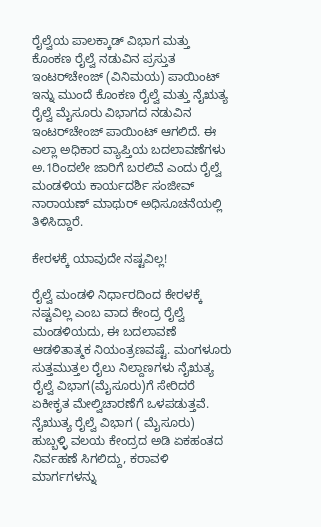ರೈಲ್ವೆಯ ಪಾಲಕ್ಕಾಡ್ ವಿಭಾಗ ಮತ್ತು ಕೊಂಕಣ ರೈಲ್ವೆ ನಡುವಿನ ಪ್ರಸ್ತುತ ಇಂಟರ್‌ಚೇಂಜ್ (ವಿನಿಮಯ) ಪಾಯಿಂಟ್ ಇನ್ನು ಮುಂದೆ ಕೊಂಕಣ ರೈಲ್ವೆ ಮತ್ತು ನೈಋತ್ಯ ರೈಲ್ವೆ ಮೈಸೂರು ವಿಭಾಗದ ನಡುವಿನ ಇಂಟರ್‌ಚೇಂಜ್ ಪಾಯಿಂಟ್ ಆಗಲಿದೆ. ಈ ಎಲ್ಲಾ ಅಧಿಕಾರ ವ್ಯಾಪ್ತಿಯ ಬದಲಾವಣೆಗಳು ಅ.1ರಿಂದಲೇ ಜಾರಿಗೆ ಬರಲಿವೆ ಎಂದು ರೈಲ್ವೆ ಮಂಡಳಿಯ ಕಾರ್ಯದರ್ಶಿ ಸಂಜೀವ್ ನಾರಾಯಣ್ ಮಾಥುರ್ ಅಧಿಸೂಚನೆಯಲ್ಲಿ ತಿಳಿಸಿದ್ದಾರೆ.

ಕೇರಳಕ್ಕೆ ಯಾವುದೇ ನಷ್ಟವಿಲ್ಲ!

ರೈಲ್ವೆ ಮಂಡಳಿ ನಿರ್ಧಾರದಿಂದ ಕೇರಳಕ್ಕೆ ನಷ್ಟವಿಲ್ಲ ಎಂಬ ವಾದ ಕೇಂದ್ರ ರೈಲ್ವೆ ಮಂಡಳಿಯದು, ಈ ಬದಲಾವಣೆ ಆಡಳಿತಾತ್ಮಕ ನಿಯಂತ್ರಣವಷ್ಟೆ. ಮಂಗಳೂರು ಸುತ್ತಮುತ್ತಲ ರೈಲು ನಿಲ್ದಾಣಗಳು ನೈಋತ್ಯ ರೈಲ್ವೆ ವಿಭಾಗ(ಮೈಸೂರು)ಗೆ ಸೇರಿದರೆ ಏಕೀಕೃತ ಮೇಲ್ವಿಚಾರಣೆಗೆ ಒಳಪಡುತ್ತವೆ. ನೈಋುತ್ಯ ರೈಲ್ವೆ ವಿಭಾಗ ( ಮೈಸೂರು) ಹುಬ್ಬಳ್ಳಿ ವಲಯ ಕೇಂದ್ರದ ಅಡಿ ಏಕಹಂತದ ನಿರ್ವಹಣೆ ಸಿಗಲಿದ್ದು, ಕರಾವಳಿ ಮಾರ್ಗಗಳನ್ನು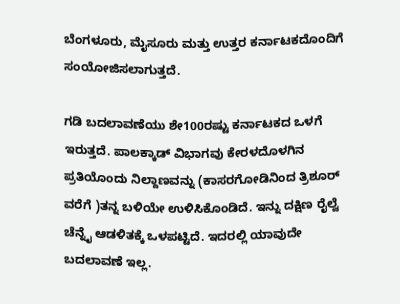ಬೆಂಗಳೂರು, ಮೈಸೂರು ಮತ್ತು ಉತ್ತರ ಕರ್ನಾಟಕದೊಂದಿಗೆ ಸಂಯೋಜಿಸಲಾಗುತ್ತದೆ.

ಗಡಿ ಬದಲಾವಣೆಯು ಶೇ100ರಷ್ಟು ಕರ್ನಾಟಕದ ಒಳಗೆ ಇರುತ್ತದೆ. ಪಾಲಕ್ಕಾಡ್ ವಿಭಾಗವು ಕೇರಳದೊಳಗಿನ ಪ್ರತಿಯೊಂದು ನಿಲ್ದಾಣವನ್ನು (ಕಾಸರಗೋಡಿನಿಂದ ತ್ರಿಶೂರ್ ವರೆಗೆ )ತನ್ನ ಬಳಿಯೇ ಉಳಿಸಿಕೊಂಡಿದೆ. ಇನ್ನು ದಕ್ಷಿಣ ರೈಲ್ವೆ ಚೆನ್ನೈ ಆಡಳಿತಕ್ಕೆ ಒಳಪಟ್ಟಿದೆ. ಇದರಲ್ಲಿ ಯಾವುದೇ ಬದಲಾವಣೆ ಇಲ್ಲ.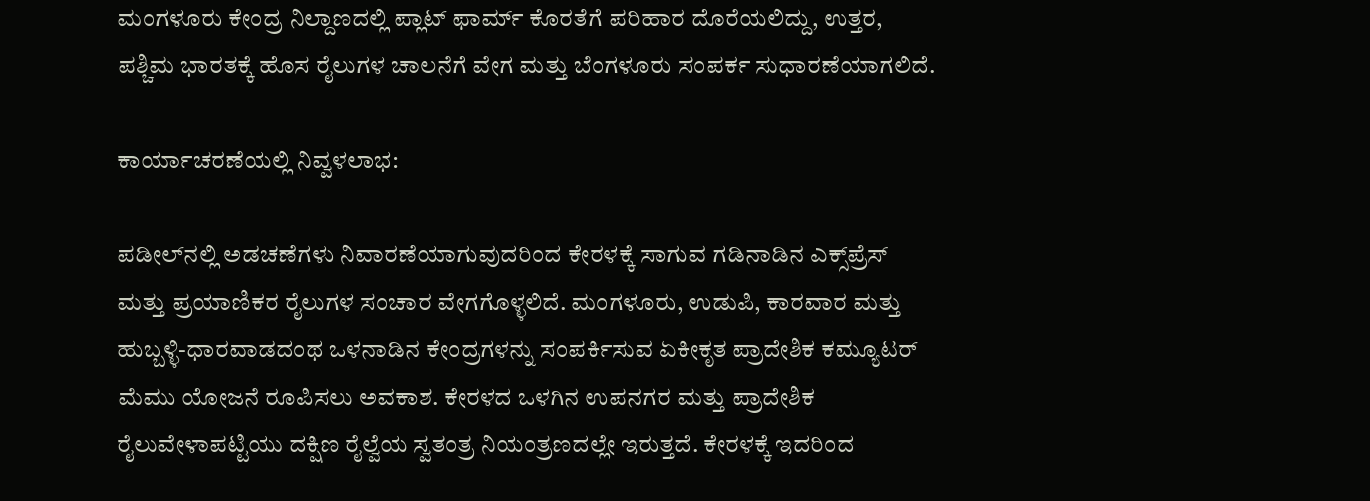ಮಂಗಳೂರು ಕೇಂದ್ರ ನಿಲ್ದಾಣದಲ್ಲಿ ಪ್ಲಾಟ್ ಫಾರ್ಮ್ ಕೊರತೆಗೆ ಪರಿಹಾರ ದೊರೆಯಲಿದ್ದು, ಉತ್ತರ, ಪಶ್ಚಿಮ ಭಾರತಕ್ಕೆ ಹೊಸ ರೈಲುಗಳ ಚಾಲನೆಗೆ ವೇಗ ಮತ್ತು ಬೆಂಗಳೂರು ಸಂಪರ್ಕ ಸುಧಾರಣೆಯಾಗಲಿದೆ.

ಕಾರ್ಯಾಚರಣೆಯಲ್ಲಿ ನಿವ್ವಳಲಾಭ:

ಪಡೀಲ್‌ನಲ್ಲಿ ಅಡಚಣೆಗಳು ನಿವಾರಣೆಯಾಗುವುದರಿಂದ ಕೇರಳಕ್ಕೆ ಸಾಗುವ ಗಡಿನಾಡಿನ ಎಕ್ಸ್‌ಪ್ರೆಸ್‌ ಮತ್ತು ಪ್ರಯಾಣಿಕರ ರೈಲುಗಳ ಸಂಚಾರ ವೇಗಗೊಳ್ಳಲಿದೆ. ಮಂಗಳೂರು, ಉಡುಪಿ, ಕಾರವಾರ ಮತ್ತು ಹುಬ್ಬಳ್ಳಿ-ಧಾರವಾಡದಂಥ ಒಳನಾಡಿನ ಕೇಂದ್ರಗಳನ್ನು ಸಂಪರ್ಕಿಸುವ ಏಕೀಕೃತ ಪ್ರಾದೇಶಿಕ ಕಮ್ಯೂಟರ್ ಮೆಮು ಯೋಜನೆ ರೂಪಿಸಲು ಅವಕಾಶ. ಕೇರಳದ ಒಳಗಿನ ಉಪನಗರ ಮತ್ತು ಪ್ರಾದೇಶಿಕ ರೈಲುವೇಳಾಪಟ್ಟಿಯು ದಕ್ಷಿಣ ರೈಲ್ವೆಯ ಸ್ವತಂತ್ರ ನಿಯಂತ್ರಣದಲ್ಲೇ ಇರುತ್ತದೆ. ಕೇರಳಕ್ಕೆ ಇದರಿಂದ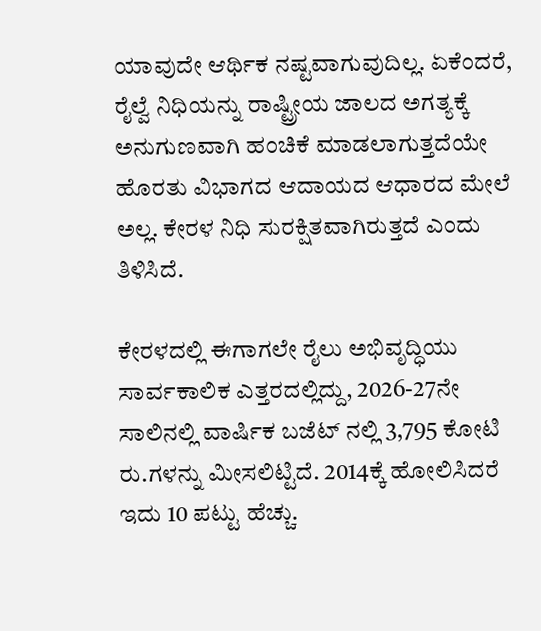ಯಾವುದೇ ಆರ್ಥಿಕ ನಷ್ಟವಾಗುವುದಿಲ್ಲ. ಏಕೆಂದರೆ, ರೈಲ್ವೆ ನಿಧಿಯನ್ನು ರಾಷ್ಟ್ರೀಯ ಜಾಲದ ಅಗತ್ಯಕ್ಕೆ ಅನುಗುಣವಾಗಿ ಹಂಚಿಕೆ ಮಾಡಲಾಗುತ್ತದೆಯೇ ಹೊರತು ವಿಭಾಗದ ಆದಾಯದ ಆಧಾರದ ಮೇಲೆ ಅಲ್ಲ. ಕೇರಳ ನಿಧಿ ಸುರಕ್ಷಿತವಾಗಿರುತ್ತದೆ ಎಂದು ತಿಳಿಸಿದೆ.

ಕೇರಳದಲ್ಲಿ ಈಗಾಗಲೇ ರೈಲು ಅಭಿವೃದ್ಧಿಯು ಸಾರ್ವಕಾಲಿಕ ಎತ್ತರದಲ್ಲಿದ್ದು, 2026-27ನೇ ಸಾಲಿನಲ್ಲಿ ವಾರ್ಷಿಕ ಬಜೆಟ್ ನಲ್ಲಿ 3,795 ಕೋಟಿ ರು.ಗಳನ್ನು ಮೀಸಲಿಟ್ಟಿದೆ. 2014ಕ್ಕೆ ಹೋಲಿಸಿದರೆ ಇದು 10 ಪಟ್ಟು ಹೆಚ್ಚು.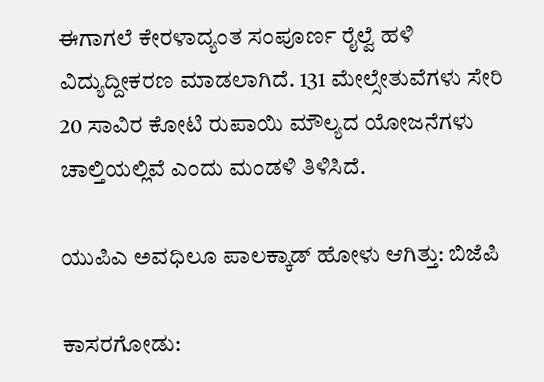ಈಗಾಗಲೆ ಕೇರಳಾದ್ಯಂತ ಸಂಪೂರ್ಣ ರೈಲ್ವೆ ಹಳಿ ವಿದ್ಯುದ್ದೀಕರಣ ಮಾಡಲಾಗಿದೆ. 131 ಮೇಲ್ಸೇತುವೆಗಳು ಸೇರಿ 20 ಸಾವಿರ ಕೋಟಿ ರುಪಾಯಿ ಮೌಲ್ಯದ ಯೋಜನೆಗಳು ಚಾಲ್ತಿಯಲ್ಲಿವೆ ಎಂದು ಮಂಡಳಿ ತಿಳಿಸಿದೆ.

ಯುಪಿಎ ಅವಧಿಲೂ ಪಾಲಕ್ಕಾಡ್‌ ಹೋಳು ಆಗಿತ್ತು: ಬಿಜೆಪಿ

ಕಾಸರಗೋಡು: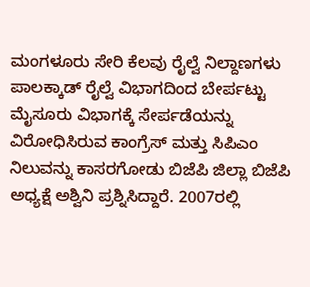ಮಂಗಳೂರು ಸೇರಿ ಕೆಲವು ರೈಲ್ವೆ ನಿಲ್ದಾಣಗಳು ಪಾಲಕ್ಕಾಡ್‌ ರೈಲ್ವೆ ವಿಭಾಗದಿಂದ ಬೇರ್ಪಟ್ಟು ಮೈಸೂರು ವಿಭಾಗಕ್ಕೆ ಸೇರ್ಪಡೆಯನ್ನು ವಿರೋಧಿಸಿರುವ ಕಾಂಗ್ರೆಸ್‌ ಮತ್ತು ಸಿಪಿಎಂ ನಿಲುವನ್ನು ಕಾಸರಗೋಡು ಬಿಜೆಪಿ ಜಿಲ್ಲಾ ಬಿಜೆಪಿ ಅಧ್ಯಕ್ಷೆ ಅಶ್ವಿನಿ ಪ್ರಶ್ನಿಸಿದ್ದಾರೆ. 2007ರಲ್ಲಿ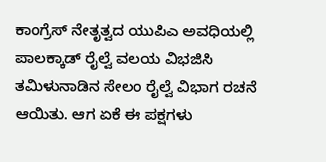ಕಾಂಗ್ರೆಸ್ ನೇತೃತ್ವದ ಯುಪಿಎ ಅವಧಿಯಲ್ಲಿ ಪಾಲಕ್ಕಾಡ್‌ ರೈಲ್ವೆ ವಲಯ ವಿಭಜಿಸಿ ತಮಿಳುನಾಡಿನ ಸೇಲಂ ರೈಲ್ವೆ ವಿಭಾಗ ರಚನೆ ಆಯಿತು. ಆಗ ಏಕೆ ಈ ಪಕ್ಷಗಳು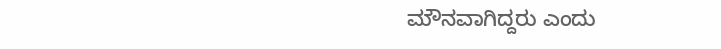ಮೌನವಾಗಿದ್ದರು ಎಂದು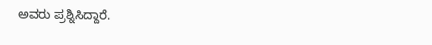ಅವರು ಪ್ರಶ್ನಿಸಿದ್ದಾರೆ.